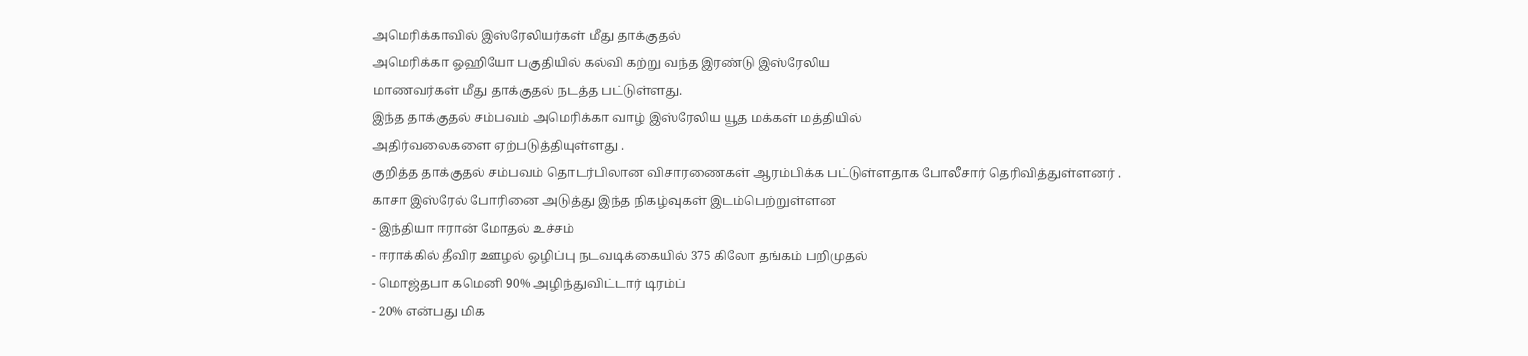அமெரிக்காவில் இஸ்ரேலியர்கள் மீது தாக்குதல்
அமெரிக்கா ஓஹியோ பகுதியில் கல்வி கற்று வந்த இரண்டு இஸ்ரேலிய
மாணவர்கள் மீது தாக்குதல் நடத்த பட்டுள்ளது.
இந்த தாக்குதல் சம்பவம் அமெரிக்கா வாழ் இஸ்ரேலிய யூத மக்கள் மத்தியில்
அதிர்வலைகளை ஏற்படுத்தியுள்ளது .
குறித்த தாக்குதல் சம்பவம் தொடர்பிலான விசாரணைகள் ஆரம்பிக்க பட்டுள்ளதாக போலீசார் தெரிவித்துள்ளனர் .
காசா இஸ்ரேல் போரினை அடுத்து இந்த நிகழ்வுகள் இடம்பெற்றுள்ளன
- இந்தியா ஈரான் மோதல் உச்சம்
- ஈராக்கில் தீவிர ஊழல் ஒழிப்பு நடவடிக்கையில் 375 கிலோ தங்கம் பறிமுதல்
- மொஜ்தபா கமெனி 90% அழிந்துவிட்டார் டிரம்ப்
- 20% என்பது மிக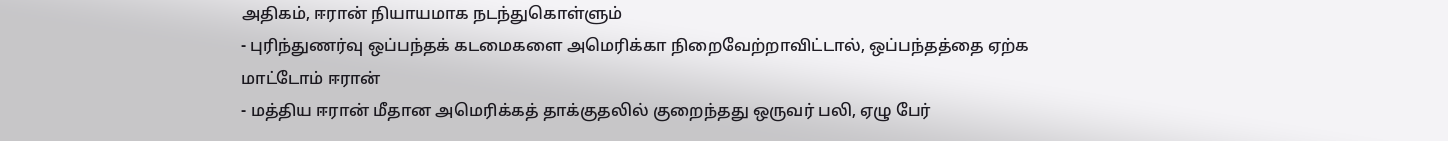அதிகம், ஈரான் நியாயமாக நடந்துகொள்ளும்
- புரிந்துணர்வு ஒப்பந்தக் கடமைகளை அமெரிக்கா நிறைவேற்றாவிட்டால், ஒப்பந்தத்தை ஏற்க மாட்டோம் ஈரான்
- மத்திய ஈரான் மீதான அமெரிக்கத் தாக்குதலில் குறைந்தது ஒருவர் பலி, ஏழு பேர்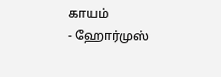காயம்
- ஹோர்முஸ்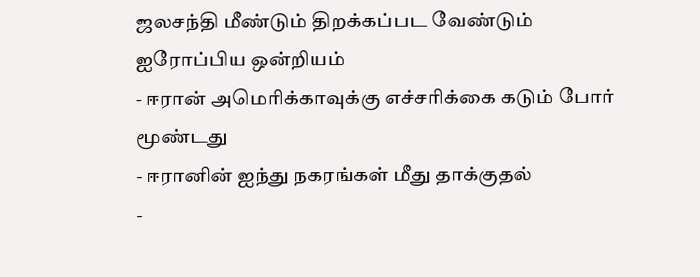ஜலசந்தி மீண்டும் திறக்கப்பட வேண்டும் ஐரோப்பிய ஒன்றியம்
- ஈரான் அமெரிக்காவுக்கு எச்சரிக்கை கடும் போர் மூண்டது
- ஈரானின் ஐந்து நகரங்கள் மீது தாக்குதல்
-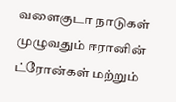வளைகுடா நாடுகள் முழுவதும் ஈரானின் ட்ரோன்கள் மற்றும்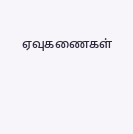ஏவுகணைகள்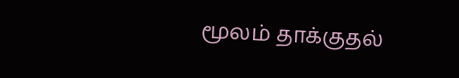மூலம் தாக்குதல்